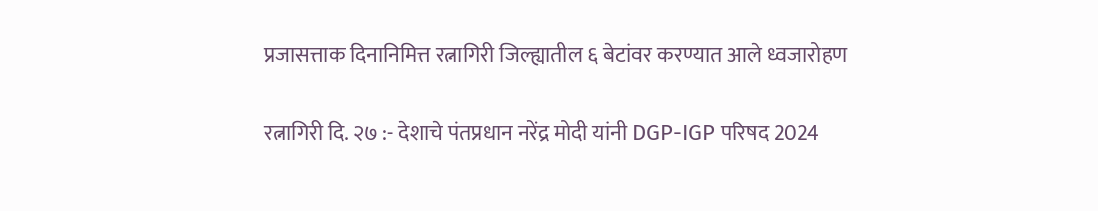प्रजासत्ताक दिनानिमित्त रत्नागिरी जिल्ह्यातील ६ बेटांवर करण्यात आले ध्वजारोहण

रत्नागिरी दि. २७ :- देशाचे पंतप्रधान नरेंद्र मोदी यांनी DGP-IGP परिषद 2024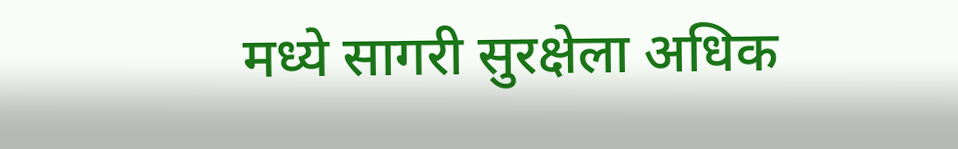मध्ये सागरी सुरक्षेला अधिक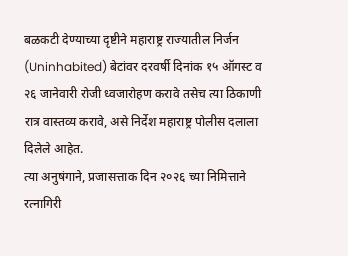बळकटी देण्याच्या दृष्टीने महाराष्ट्र राज्यातील निर्जन (Uninhabited) बेटांवर दरवर्षी दिनांक १५ ऑगस्ट व २६ जानेवारी रोजी ध्वजारोहण करावे तसेच त्या ठिकाणी रात्र वास्तव्य करावे, असे निर्देश महाराष्ट्र पोलीस दलाला दिलेले आहेत.
त्या अनुषंगाने, प्रजासत्ताक दिन २०२६ च्या निमित्ताने रत्नागिरी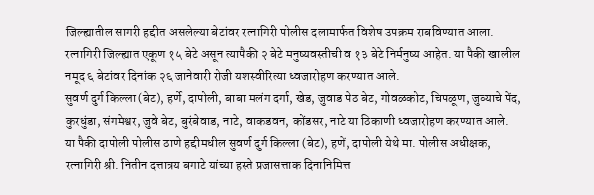जिल्ह्यातील सागरी हद्दीत असलेल्या बेटांवर रत्नागिरी पोलीस दलामार्फत विशेष उपक्रम राबविण्यात आला.
रत्नागिरी जिल्ह्यात एकूण १५ बेटे असून त्यापैकी २ बेटे मनुष्यवस्तीची व १३ बेटे निर्मनुष्य आहेत. या पैकी खालील नमूद ६ बेटांवर दिनांक २६ जानेवारी रोजी यशस्वीरित्या ध्वजारोहण करण्यात आले.
सुवर्ण दुर्ग किल्ला (बेट), हर्णे, दापोली, बाबा मलंग दर्गा, खेड, जुवाड पेठ बेट, गोवळकोट, चिपळूण, जुव्याचे पेंद, कुरधुंडा, संगमेश्वर, जुवे बेट, बुरंबेवाड, नाटे, वाकडवन, कोंडसर, नाटे या ठिकाणी ध्वजारोहण करण्यात आले.
या पैकी दापोली पोलीस ठाणे हद्दीमधील सुवर्ण दुर्ग किल्ला (बेट), हणें, दापोली येथे मा. पोलीस अधीक्षक, रत्नागिरी श्री. नितीन दत्तात्रय बगाटे यांच्या हस्ते प्रजासत्ताक दिनानिमित्त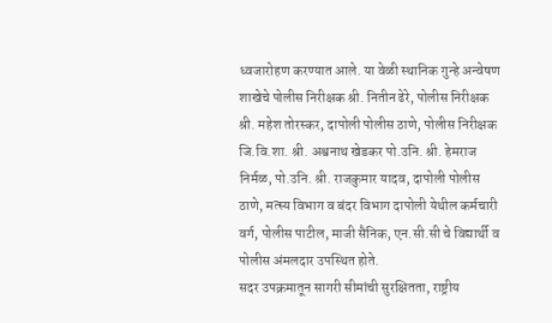ध्वजारोहण करण्यात आले. या वेळी स्थानिक गुन्हे अन्वेषण शाखेचे पोलीस निरीक्षक श्री. नितीन ढेरे, पोलीस निरीक्षक श्री. महेश तोरस्कर, दापोली पोलीस ठाणे, पोलीस निरीक्षक जि.वि.शा. श्री. अश्वनाथ खेडकर पो.उनि. श्री. हेमराज निर्मळ, पो.उनि. श्री. राजकुमार यादव, दापोली पोलीस ठाणे, मत्स्य विभाग व बंदर विभाग दापोली येथील कर्मचारी वर्ग, पोलीस पाटील, माजी सैनिक, एन.सी.सी चे विद्यार्थी व पोलीस अंमलदार उपस्थित होते.
सदर उपक्रमातून सागरी सीमांची सुरक्षितता, राष्ट्रीय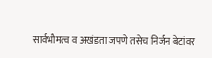सार्वभौमत्व व अखंडता जपणे तसेच निर्जन बेटांवर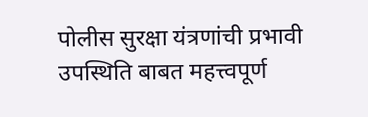पोलीस सुरक्षा यंत्रणांची प्रभावी उपस्थिति बाबत महत्त्वपूर्ण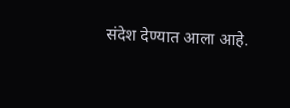संदेश देण्यात आला आहे.